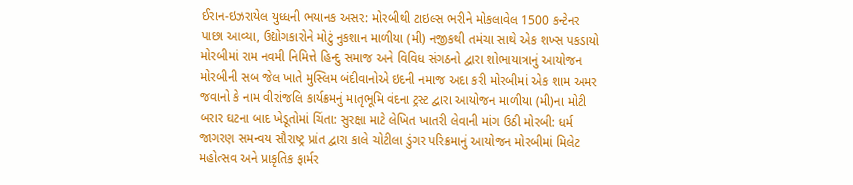ઈરાન-ઇઝરાયેલ યુધ્ધની ભયાનક અસર: મોરબીથી ટાઇલ્સ ભરીને મોકલાવેલ 1500 કન્ટેનર પાછા આવ્યા, ઉદ્યોગકારોને મોટું નુકશાન માળીયા (મી) નજીકથી તમંચા સાથે એક શખ્સ પકડાયો મોરબીમાં રામ નવમી નિમિત્તે હિન્દુ સમાજ અને વિવિધ સંગઠનો દ્વારા શોભાયાત્રાનું આયોજન મોરબીની સબ જેલ ખાતે મુસ્લિમ બંદીવાનોએ ઇદની નમાજ અદા કરી મોરબીમાં એક શામ અમર જવાનો કે નામ વીરાંજલિ કાર્યક્રમનું માતૃભૂમિ વંદના ટ્રસ્ટ દ્વારા આયોજન માળીયા (મી)ના મોટી બરાર ઘટના બાદ ખેડૂતોમાં ચિંતા: સુરક્ષા માટે લેખિત ખાતરી લેવાની માંગ ઉઠી મોરબી: ધર્મ જાગરણ સમન્વય સૌરાષ્ટ્ર પ્રાંત દ્વારા કાલે ચોટીલા ડુંગર પરિક્રમાનું આયોજન મોરબીમાં મિલેટ મહોત્સવ અને પ્રાકૃતિક ફાર્મર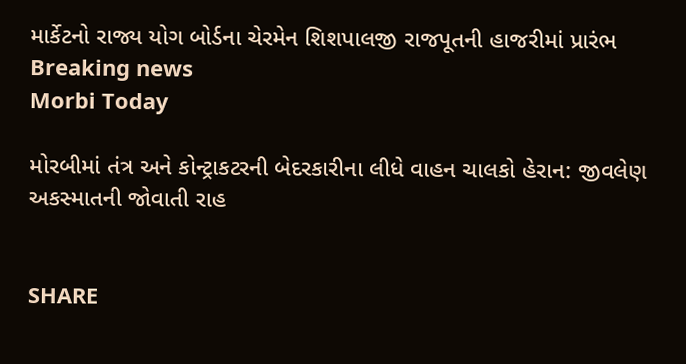માર્કેટનો રાજ્ય યોગ બોર્ડના ચેરમેન શિશપાલજી રાજપૂતની હાજરીમાં પ્રારંભ
Breaking news
Morbi Today

મોરબીમાં તંત્ર અને કોન્ટ્રાકટરની બેદરકારીના લીધે વાહન ચાલકો હેરાન: જીવલેણ અકસ્માતની જોવાતી રાહ


SHARE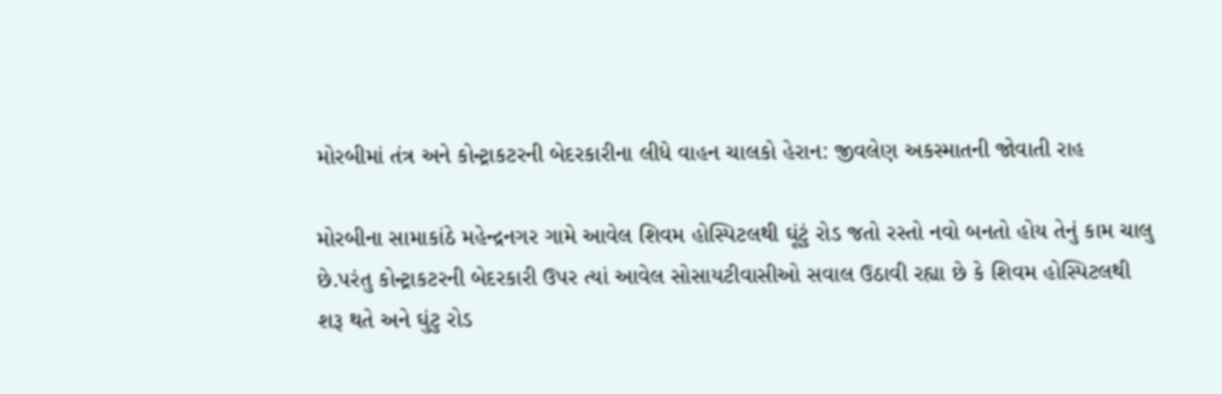મોરબીમાં તંત્ર અને કોન્ટ્રાકટરની બેદરકારીના લીધે વાહન ચાલકો હેરાન: જીવલેણ અકસ્માતની જોવાતી રાહ

મોરબીના સામાકાંઠે મહેન્દ્રનગર ગામે આવેલ શિવમ હોસ્પિટલથી ઘૂંટું રોડ જતો રસ્તો નવો બનતો હોય તેનું કામ ચાલુ છે.પરંતુ કોન્ટ્રાકટરની બેદરકારી ઉપર ત્યાં આવેલ સોસાયટીવાસીઓ સવાલ ઉઠાવી રહ્યા છે કે શિવમ હોસ્પિટલથી શરૂ થતે અને ઘુંટુ રોડ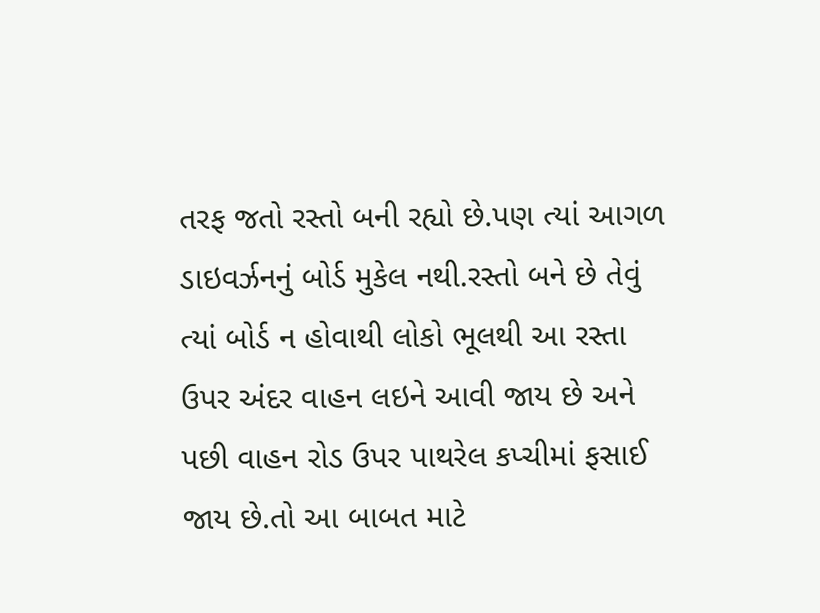તરફ જતો રસ્તો બની રહ્યો છે.પણ ત્યાં આગળ ડાઇવર્ઝનનું બોર્ડ મુકેલ નથી.રસ્તો બને છે તેવું ત્યાં બોર્ડ ન હોવાથી લોકો ભૂલથી આ રસ્તા ઉપર અંદર વાહન લઇને આવી જાય છે અને પછી વાહન રોડ ઉપર પાથરેલ કપ્ચીમાં ફસાઈ જાય છે.તો આ બાબત માટે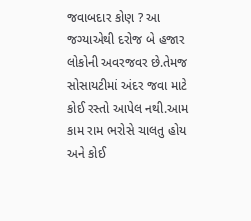જવાબદાર કોણ ? આ જગ્યાએથી દરોજ બે હજાર લોકોની અવરજવર છે.તેમજ સોસાયટીમાં અંદર જવા માટે કોઈ રસ્તો આપેલ નથી.આમ કામ રામ ભરોસે ચાલતુ હોય અને કોઈ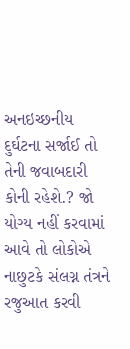અનઇચ્છનીય દુર્ઘટના સર્જાઈ તો તેની જવાબદારી કોની રહેશે.? જો યોગ્ય નહીં કરવામાં આવે તો લોકોએ નાછુટકે સંલગ્ન તંત્રને રજુઆત કરવી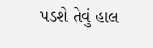પડશે તેવું હાલ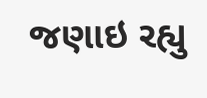જણાઇ રહ્યુ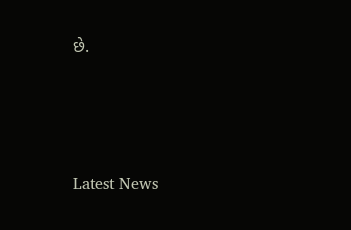છે.






Latest News